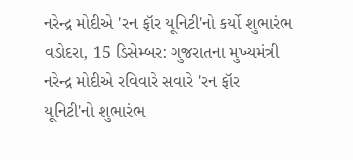નરેન્દ્ર મોદીએ 'રન ફૉર યૂનિટી'નો કર્યો શુભારંભ
વડોદરા, 15 ડિસેમ્બર: ગુજરાતના મુખ્યમંત્રી નરેન્દ્ર મોદીએ રવિવારે સવારે 'રન ફૉર યૂનિટી'નો શુભારંભ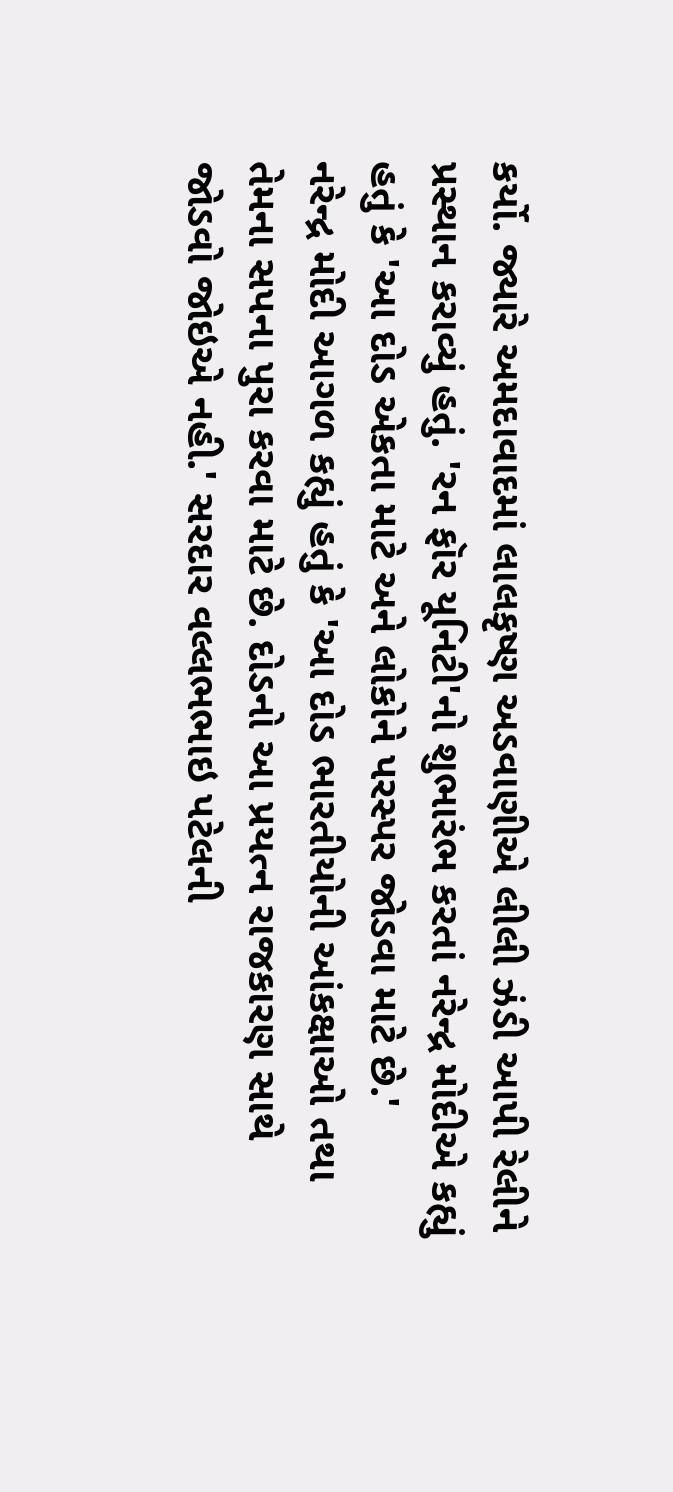કર્યો. જ્યારે અમદાવાદમાં લાલકૃષ્ણ અડવાણીએ લીલી ઝંડી આપી રેલીને પ્રસ્થાન કરાવ્યું હતું. 'રન ફૉર યૂનિટી'નો શુભારંભ કરતાં નરેન્દ્ર મોદીએ કહ્યું હતું કે 'આ દોડ એકતા માટે અને લોકોને પરસ્પર જોડવા માટે છે.'
નરેન્દ્ર મોદી આગળ કહ્યું હતું કે 'આ દોડ ભારતીયોની આંકક્ષાઓ તથા તેમના સપના પુરા કરવા માટે છે. દોડનો આ પ્રયત્ન રાજકારણ સાથે જોડવો જોઇએ નહી.' સરદાર વલ્લભભાઇ પટેલની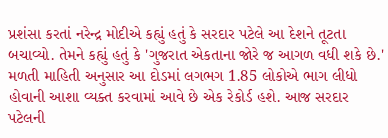પ્રશંસા કરતાં નરેન્દ્ર મોદીએ કહ્યું હતું કે સરદાર પટેલે આ દેશને તૂટતા બચાવ્યો. તેમને કહ્યું હતું કે 'ગુજરાત એકતાના જોરે જ આગળ વધી શકે છે.'
મળતી માહિતી અનુસાર આ દોડમાં લગભગ 1.85 લોકોએ ભાગ લીધો હોવાની આશા વ્યક્ત કરવામાં આવે છે એક રેકોર્ડ હશે. આજ સરદાર પટેલની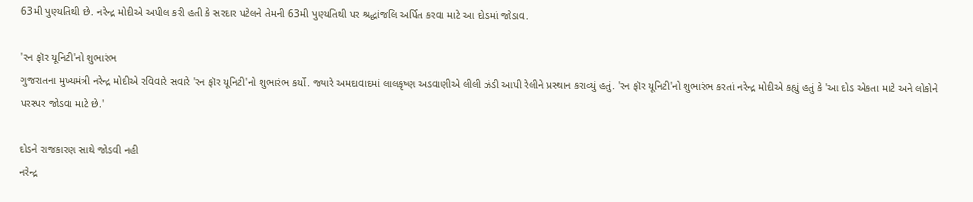63મી પુણ્યતિથી છે. નરેન્દ્ર મોદીએ અપીલ કરી હતી કે સરદાર પટેલને તેમની 63મી પુણ્યતિથી પર શ્રદ્ધાંજલિ અર્પિત કરવા માટે આ દોડમાં જોડાવ.

'રન ફૉર યૂનિટી'નો શુભારંભ
ગુજરાતના મુખ્યમંત્રી નરેન્દ્ર મોદીએ રવિવારે સવારે 'રન ફૉર યૂનિટી'નો શુભારંભ કર્યો. જ્યારે અમદાવાદમાં લાલકૃષ્ણ અડવાણીએ લીલી ઝંડી આપી રેલીને પ્રસ્થાન કરાવ્યું હતું. 'રન ફૉર યૂનિટી'નો શુભારંભ કરતાં નરેન્દ્ર મોદીએ કહ્યું હતું કે 'આ દોડ એકતા માટે અને લોકોને પરસ્પર જોડવા માટે છે.'

દોડને રાજકારણ સાથે જોડવી નહી
નરેન્દ્ર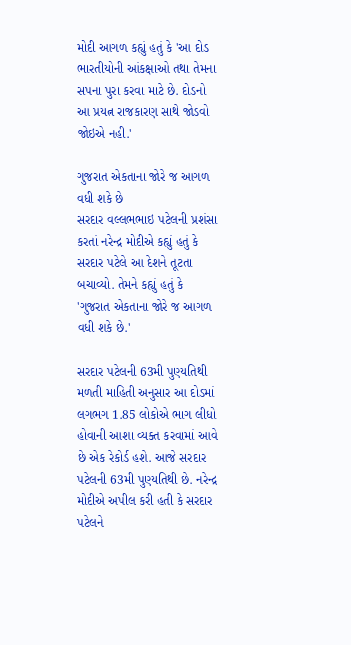મોદી આગળ કહ્યું હતું કે 'આ દોડ ભારતીયોની આંકક્ષાઓ તથા તેમના સપના પુરા કરવા માટે છે. દોડનો આ પ્રયત્ન રાજકારણ સાથે જોડવો જોઇએ નહી.'

ગુજરાત એકતાના જોરે જ આગળ વધી શકે છે
સરદાર વલ્લભભાઇ પટેલની પ્રશંસા કરતાં નરેન્દ્ર મોદીએ કહ્યું હતું કે સરદાર પટેલે આ દેશને તૂટતા બચાવ્યો. તેમને કહ્યું હતું કે 'ગુજરાત એકતાના જોરે જ આગળ વધી શકે છે.'

સરદાર પટેલની 63મી પુણ્યતિથી
મળતી માહિતી અનુસાર આ દોડમાં લગભગ 1.85 લોકોએ ભાગ લીધો હોવાની આશા વ્યક્ત કરવામાં આવે છે એક રેકોર્ડ હશે. આજે સરદાર પટેલની 63મી પુણ્યતિથી છે. નરેન્દ્ર મોદીએ અપીલ કરી હતી કે સરદાર પટેલને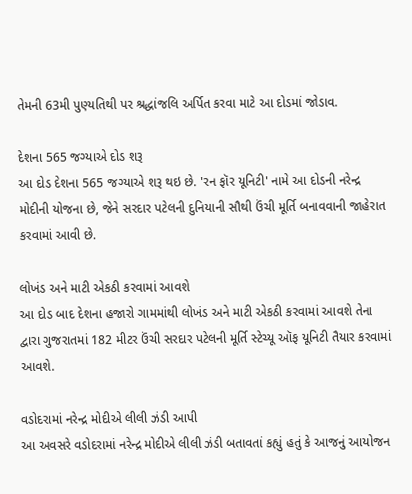તેમની 63મી પુણ્યતિથી પર શ્રદ્ધાંજલિ અર્પિત કરવા માટે આ દોડમાં જોડાવ.

દેશના 565 જગ્યાએ દોડ શરૂ
આ દોડ દેશના 565 જગ્યાએ શરૂ થઇ છે. 'રન ફૉર યૂનિટી' નામે આ દોડની નરેન્દ્ર મોદીની યોજના છે, જેને સરદાર પટેલની દુનિયાની સૌથી ઉંચી મૂર્તિ બનાવવાની જાહેરાત કરવામાં આવી છે.

લોખંડ અને માટી એકઠી કરવામાં આવશે
આ દોડ બાદ દેશના હજારો ગામમાંથી લોખંડ અને માટી એકઠી કરવામાં આવશે તેના દ્વારા ગુજરાતમાં 182 મીટર ઉંચી સરદાર પટેલની મૂર્તિ સ્ટેચ્યૂ ઑફ યૂનિટી તૈયાર કરવામાં આવશે.

વડોદરામાં નરેન્દ્ર મોદીએ લીલી ઝંડી આપી
આ અવસરે વડોદરામાં નરેન્દ્ર મોદીએ લીલી ઝંડી બતાવતાં કહ્યું હતું કે આજનું આયોજન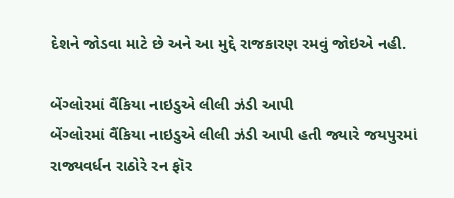દેશને જોડવા માટે છે અને આ મુદ્દે રાજકારણ રમવું જોઇએ નહી.

બેંગ્લોરમાં વૈંકિયા નાઇડુએ લીલી ઝંડી આપી
બેંગ્લોરમાં વૈંકિયા નાઇડુએ લીલી ઝંડી આપી હતી જ્યારે જયપુરમાં રાજ્યવર્ધન રાઠોરે રન ફૉર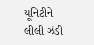યૂનિટીને લીલી ઝંડી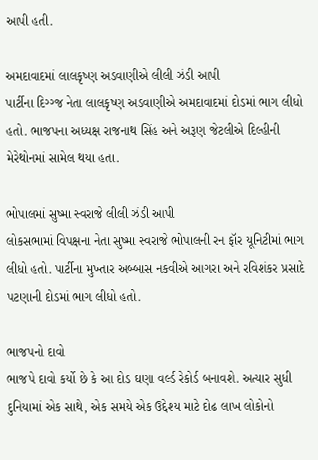આપી હતી.

અમદાવાદમાં લાલકૃષ્ણ અડવાણીએ લીલી ઝંડી આપી
પાર્ટીના દિગ્ગ્જ નેતા લાલકૃષ્ણ અડવાણીએ અમદાવાદમાં દોડમાં ભાગ લીધો હતો. ભાજપના અધ્યક્ષ રાજનાથ સિંહ અને અરૂણ જેટલીએ દિલ્હીની મેરેથોનમાં સામેલ થયા હતા.

ભોપાલમાં સુષ્મા સ્વરાજે લીલી ઝંડી આપી
લોકસભામાં વિપક્ષના નેતા સુષ્મા સ્વરાજે ભોપાલની રન ફૉર યૂનિટીમાં ભાગ લીધો હતો. પાર્ટીના મુખ્તાર અબ્બાસ નકવીએ આગરા અને રવિશંકર પ્રસાદે પટણાની દોડમાં ભાગ લીધો હતો.

ભાજપનો દાવો
ભાજપે દાવો કર્યો છે કે આ દોડ ઘણા વર્લ્ડ રેકોર્ડ બનાવશે. અત્યાર સુધી દુનિયામાં એક સાથે, એક સમયે એક ઉદ્દેશ્ય માટે દોઢ લાખ લોકોનો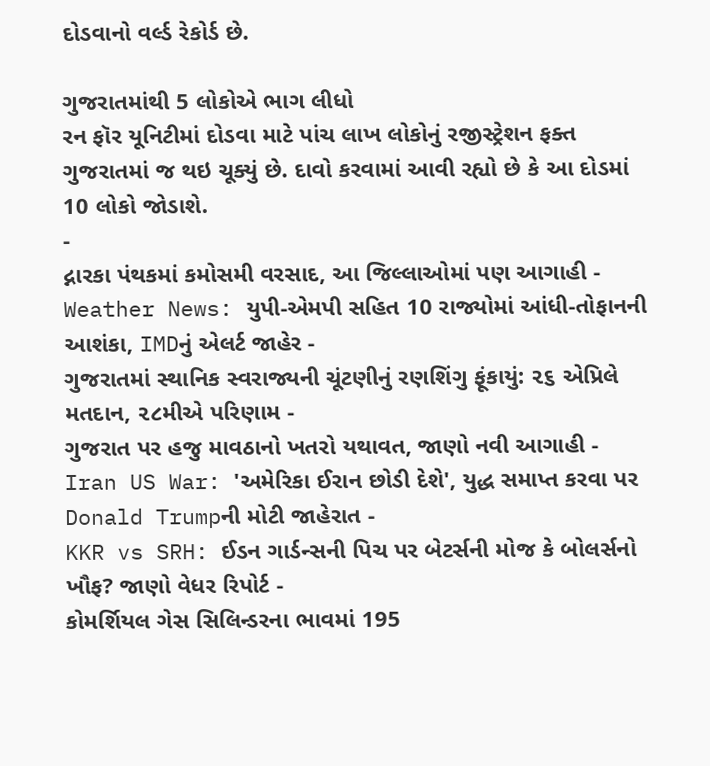દોડવાનો વર્લ્ડ રેકોર્ડ છે.

ગુજરાતમાંથી 5 લોકોએ ભાગ લીધો
રન ફૉર યૂનિટીમાં દોડવા માટે પાંચ લાખ લોકોનું રજીસ્ટ્રેશન ફક્ત ગુજરાતમાં જ થઇ ચૂક્યું છે. દાવો કરવામાં આવી રહ્યો છે કે આ દોડમાં 10 લોકો જોડાશે.
-
દ્નારકા પંથકમાં કમોસમી વરસાદ, આ જિલ્લાઓમાં પણ આગાહી -
Weather News: યુપી-એમપી સહિત 10 રાજ્યોમાં આંધી-તોફાનની આશંકા, IMDનું એલર્ટ જાહેર -
ગુજરાતમાં સ્થાનિક સ્વરાજ્યની ચૂંટણીનું રણશિંગુ ફૂંકાયું: ૨૬ એપ્રિલે મતદાન, ૨૮મીએ પરિણામ -
ગુજરાત પર હજુ માવઠાનો ખતરો યથાવત, જાણો નવી આગાહી -
Iran US War: 'અમેરિકા ઈરાન છોડી દેશે', યુદ્ધ સમાપ્ત કરવા પર Donald Trumpની મોટી જાહેરાત -
KKR vs SRH: ઈડન ગાર્ડન્સની પિચ પર બેટર્સની મોજ કે બોલર્સનો ખૌફ? જાણો વેધર રિપોર્ટ -
કોમર્શિયલ ગેસ સિલિન્ડરના ભાવમાં 195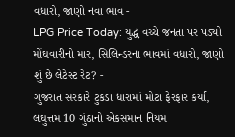વધારો, જાણો નવા ભાવ -
LPG Price Today: યુદ્ધ વચ્ચે જનતા પર પડ્યો મોંઘવારીનો માર, સિલિન્ડરના ભાવમાં વધારો, જાણો શું છે લેટેસ્ટ રેટ? -
ગુજરાત સરકારે ટુકડા ધારામાં મોટા ફેરફાર કર્યા, લઘુત્તમ 10 ગુંઠાનો એકસમાન નિયમ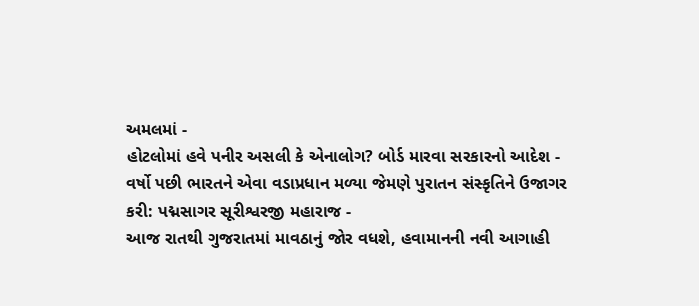અમલમાં -
હોટલોમાં હવે પનીર અસલી કે એનાલોગ? બોર્ડ મારવા સરકારનો આદેશ -
વર્ષો પછી ભારતને એવા વડાપ્રધાન મળ્યા જેમણે પુરાતન સંસ્કૃતિને ઉજાગર કરી: પદ્મસાગર સૂરીશ્વરજી મહારાજ -
આજ રાતથી ગુજરાતમાં માવઠાનું જોર વધશે, હવામાનની નવી આગાહી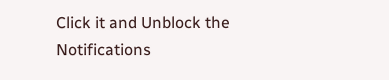Click it and Unblock the Notifications